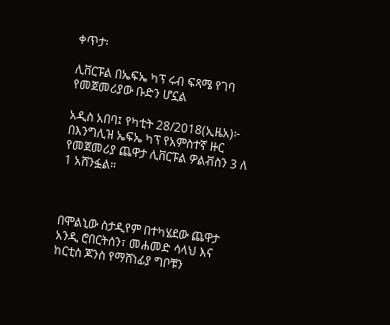ቀጥታ፡

ሊቨርፑል በኤፍኤ ካፕ ሩብ ፍጻሜ የገባ የመጀመሪያው ቡድን ሆኗል

አዲስ አበባ፤ የካቲት 28/2018(ኢዜአ)፦ በእንግሊዝ ኤፍኤ ካፕ የአምስተኛ ዙር የመጀመሪያ ጨዋታ ሊቨርፑል ዎልቭስን 3 ለ 1 አሸንፏል።



በሞልኒው ስታዲየም በተካሄደው ጨዋታ አንዲ ሮበርትሰን፣ መሐመድ ሳላህ እና ከርቲስ ጆንስ የማሸነፊያ ግቦቹን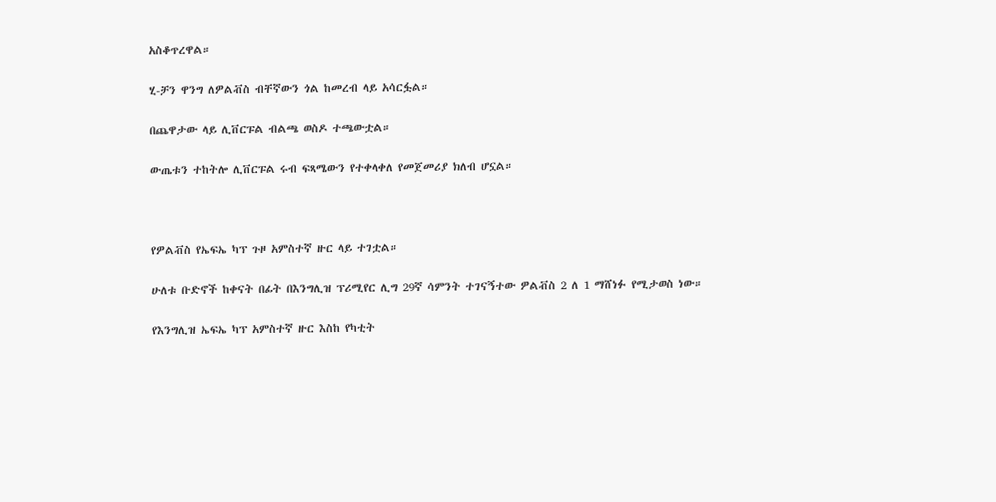አስቆጥረዋል።

ሂ-ቻን ዋንግ ለዎልቭስ ብቸኛውን ጎል ከመረብ ላይ አሳርፏል።

በጨዋታው ላይ ሊቨርፑል ብልጫ ወስዶ ተጫውቷል።

ውጤቱን ተከትሎ ሊቨርፑል ሩብ ፍጻሜውን የተቀላቀለ የመጀመሪያ ክለብ ሆኗል።



የዎልቭስ የኤፍኤ ካፕ ጉዞ አምስተኛ ዙር ላይ ተገቷል።

ሁለቱ ቡድኖች ከቀናት በፊት በእንግሊዝ ፕሪሚየር ሊግ 29ኛ ሳምንት ተገናኝተው ዎልቭስ 2 ለ 1 ማሸነፉ የሚታወስ ነው።

የእንግሊዝ ኤፍኤ ካፕ አምስተኛ ዙር እስከ የካቲት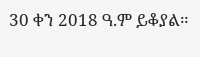30 ቀን 2018 ዓ.ም ይቆያል።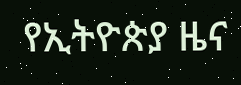የኢትዮጵያ ዜና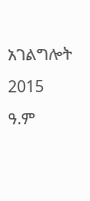አገልግሎት
2015
ዓ.ም